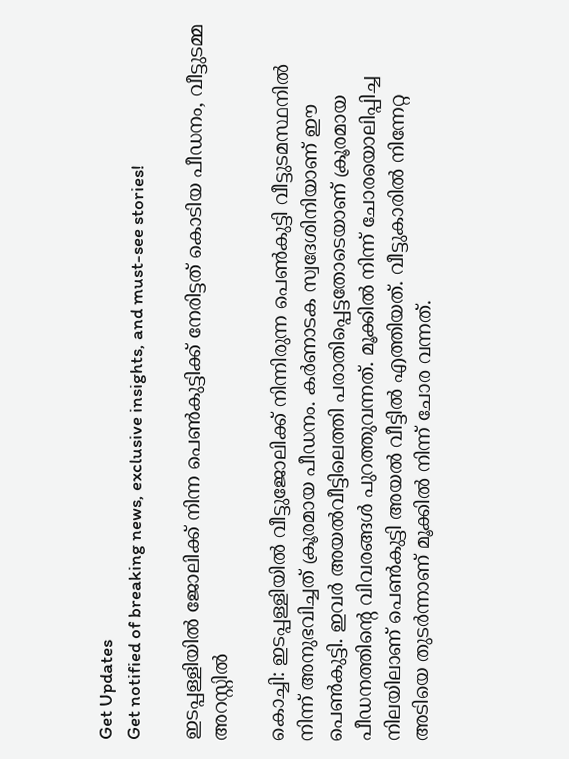Get Updates
Get notified of breaking news, exclusive insights, and must-see stories!

ഇടപ്പള്ളിയില്‍ ജോലിക്ക് നിന്ന പെണ്‍കുട്ടിക്ക് നേരിട്ടത് കൊടിയ പീഡനം, വീട്ടുടമ്മ അറസ്റ്റില്‍

കൊച്ചി: ഇടപ്പള്ളിയില്‍ വീട്ടുജോലിക്ക് നിന്നിരുന്ന പെണ്‍കുട്ടി വീട്ടുടമസ്ഥനില്‍ നിന്ന് അനുഭവിച്ചത് ക്രൂരമായ പീഡനം. കര്‍ണാടക സ്വദേശിനിയാണ് ഈ പെണ്‍കുട്ടി. ഇവര്‍ അയല്‍വീട്ടിലെത്തി പരാതിപ്പെട്ടതോടെയാണ് ക്രൂരമായ പീഡനത്തിന്റെ വിവരങ്ങള്‍ പുറത്തുവന്നത്. മൂക്കില്‍ നിന്ന് ചോരയൊലിപ്പിച്ച നിലയിലാണ് പെണ്‍കുട്ടി അയല്‍ വീട്ടില്‍ എത്തിയത്. വീട്ടുകാരില്‍ നിന്നേറ്റ അടിയെ തുടര്‍ന്നാണ് മൂക്കില്‍ നിന്ന് ചോര വന്നത്.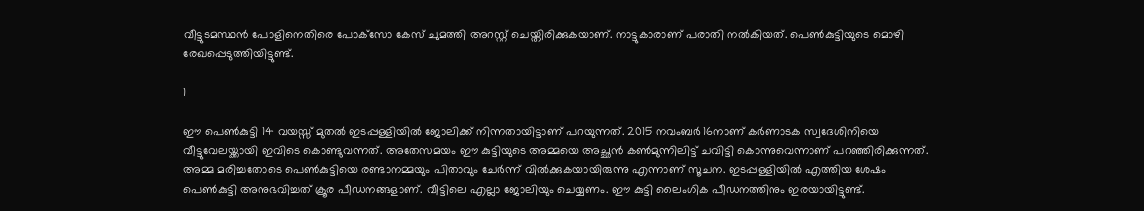വീട്ടുടമസ്ഥന്‍ പോളിനെതിരെ പോക്‌സോ കേസ് ചുമത്തി അറസ്റ്റ് ചെയ്തിരിക്കുകയാണ്. നാട്ടുകാരാണ് പരാതി നല്‍കിയത്. പെണ്‍കുട്ടിയുടെ മൊഴി രേഖപ്പെടുത്തിയിട്ടുണ്ട്.

1

ഈ പെണ്‍കുട്ടി 14 വയസ്സ് മുതല്‍ ഇടപ്പള്ളിയില്‍ ജോലിക്ക് നിന്നതായിട്ടാണ് പറയുന്നത്. 2015 നവംബര്‍ 16നാണ് കര്‍ണാടക സ്വദേശിനിയെ വീട്ടുവേലയ്ക്കായി ഇവിടെ കൊണ്ടുവന്നത്. അതേസമയം ഈ കുട്ടിയുടെ അമ്മയെ അച്ഛന്‍ കണ്‍മുന്നിലിട്ട് ചവിട്ടി കൊന്നുവെന്നാണ് പറഞ്ഞിരിക്കുന്നത്. അമ്മ മരിച്ചതോടെ പെണ്‍കുട്ടിയെ രണ്ടാനമ്മയും പിതാവും ചേര്‍ന്ന് വില്‍ക്കുകയായിരുന്നു എന്നാണ് സൂചന. ഇടപ്പള്ളിയില്‍ എത്തിയ ശേഷം പെണ്‍കുട്ടി അനുഭവിച്ചത് ക്രൂര പീഡനങ്ങളാണ്. വീട്ടിലെ എല്ലാ ജോലിയും ചെയ്യണം. ഈ കുട്ടി ലൈംഗിക പീഡനത്തിനും ഇരയായിട്ടുണ്ട്.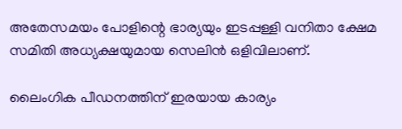അതേസമയം പോളിന്റെ ഭാര്യയും ഇടപ്പള്ളി വനിതാ ക്ഷേമ സമിതി അധ്യക്ഷയുമായ സെലിന്‍ ഒളിവിലാണ്.

ലൈംഗിക പീഡനത്തിന് ഇരയായ കാര്യം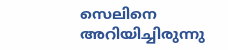സെലിനെ അറിയിച്ചിരുന്നു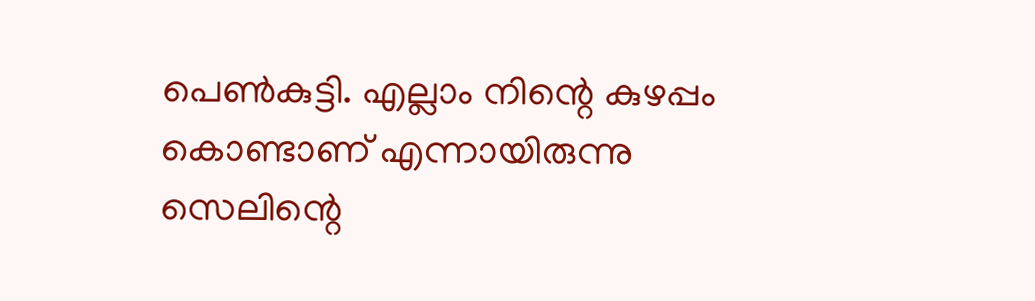പെണ്‍കുട്ടി. എല്ലാം നിന്റെ കുഴപ്പം കൊണ്ടാണ് എന്നായിരുന്നു സെലിന്റെ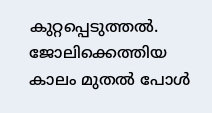കുറ്റപ്പെടുത്തല്‍. ജോലിക്കെത്തിയ കാലം മുതല്‍ പോള്‍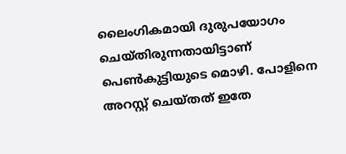ലൈംഗികമായി ദുരുപയോഗം ചെയ്തിരുന്നതായിട്ടാണ് പെണ്‍കുട്ടിയുടെ മൊഴി. പോളിനെ അറസ്റ്റ് ചെയ്തത് ഇതേ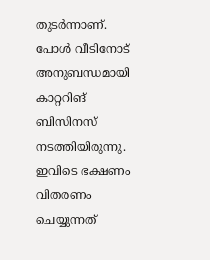തുടര്‍ന്നാണ്. പോള്‍ വീടിനോട് അനുബന്ധമായി കാറ്ററിങ് ബിസിനസ് നടത്തിയിരുന്നു. ഇവിടെ ഭക്ഷണം വിതരണം ചെയ്യുന്നത്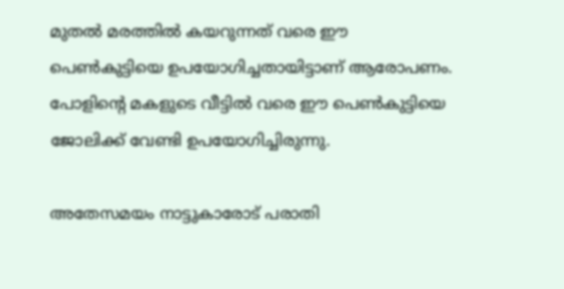മുതല്‍ മരത്തില്‍ കയറുന്നത് വരെ ഈ പെണ്‍കുട്ടിയെ ഉപയോഗിച്ചതായിട്ടാണ് ആരോപണം. പോളിന്റെ മകളുടെ വീട്ടില്‍ വരെ ഈ പെണ്‍കുട്ടിയെ ജോലിക്ക് വേണ്ടി ഉപയോഗിച്ചിരുന്നു.

അതേസമയം നാട്ടുകാരോട് പരാതി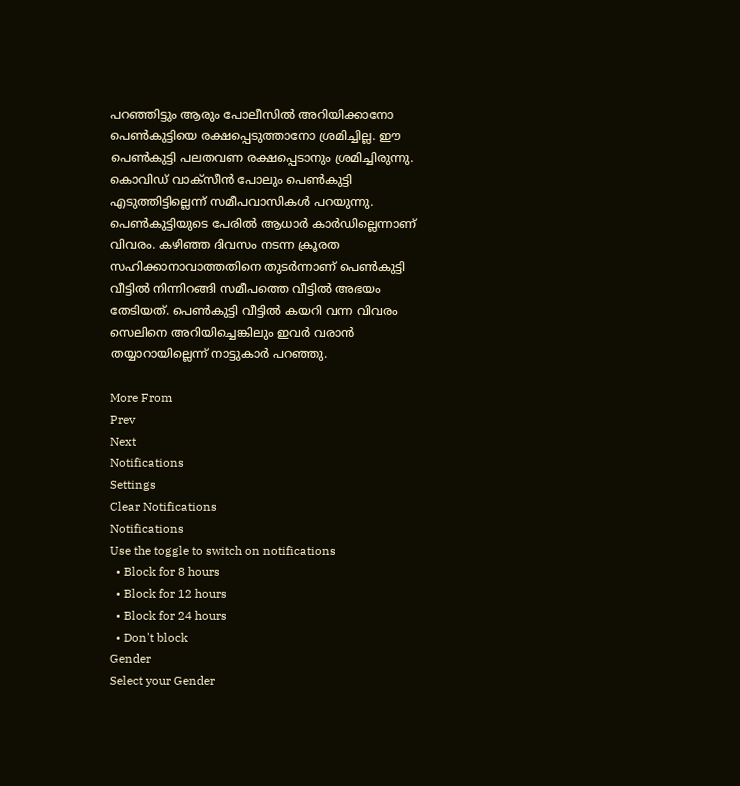പറഞ്ഞിട്ടും ആരും പോലീസില്‍ അറിയിക്കാനോ പെണ്‍കുട്ടിയെ രക്ഷപ്പെടുത്താനോ ശ്രമിച്ചില്ല. ഈ പെണ്‍കുട്ടി പലതവണ രക്ഷപ്പെടാനും ശ്രമിച്ചിരുന്നു. കൊവിഡ് വാക്‌സീന്‍ പോലും പെണ്‍കുട്ടി എടുത്തിട്ടില്ലെന്ന് സമീപവാസികള്‍ പറയുന്നു. പെണ്‍കുട്ടിയുടെ പേരില്‍ ആധാര്‍ കാര്‍ഡില്ലെന്നാണ് വിവരം. കഴിഞ്ഞ ദിവസം നടന്ന ക്രൂരത സഹിക്കാനാവാത്തതിനെ തുടര്‍ന്നാണ് പെണ്‍കുട്ടി വീട്ടില്‍ നിന്നിറങ്ങി സമീപത്തെ വീട്ടില്‍ അഭയം തേടിയത്. പെണ്‍കുട്ടി വീട്ടില്‍ കയറി വന്ന വിവരം സെലിനെ അറിയിച്ചെങ്കിലും ഇവര്‍ വരാന്‍ തയ്യാറായില്ലെന്ന് നാട്ടുകാര്‍ പറഞ്ഞു.

More From
Prev
Next
Notifications
Settings
Clear Notifications
Notifications
Use the toggle to switch on notifications
  • Block for 8 hours
  • Block for 12 hours
  • Block for 24 hours
  • Don't block
Gender
Select your Gender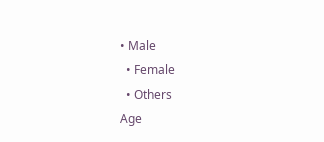• Male
  • Female
  • Others
Age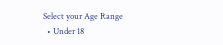Select your Age Range
  • Under 18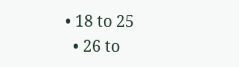• 18 to 25
  • 26 to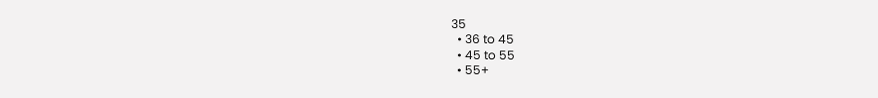35
  • 36 to 45
  • 45 to 55
  • 55+